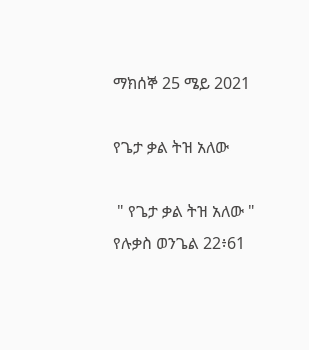ማክሰኞ 25 ሜይ 2021

የጌታ ቃል ትዝ አለው

 " የጌታ ቃል ትዝ አለው " የሉቃስ ወንጌል 22፥61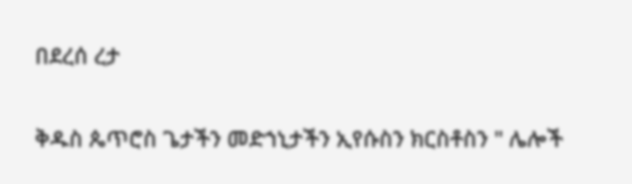በደረሰ ረታ

ቅዱስ ጴጥሮስ ጌታችን መድኀኒታችን ኢየሱስን ክርስቶስን " ሌሎች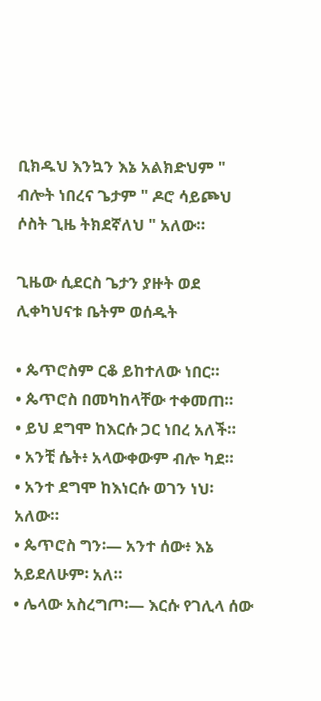ቢክዱህ እንኳን እኔ አልክድህም " ብሎት ነበረና ጌታም " ዶሮ ሳይጮህ ሶስት ጊዜ ትክደኛለህ " አለው።

ጊዜው ሲደርስ ጌታን ያዙት ወደ ሊቀካህናቱ ቤትም ወሰዱት

• ጴጥሮስም ርቆ ይከተለው ነበር።
• ጴጥሮስ በመካከላቸው ተቀመጠ።
• ይህ ደግሞ ከእርሱ ጋር ነበረ አለች።
• አንቺ ሴት፥ አላውቀውም ብሎ ካደ።
• አንተ ደግሞ ከእነርሱ ወገን ነህ፡ አለው።
• ጴጥሮስ ግን፡— አንተ ሰው፥ እኔ አይደለሁም፡ አለ።
• ሌላው አስረግጦ፡— እርሱ የገሊላ ሰው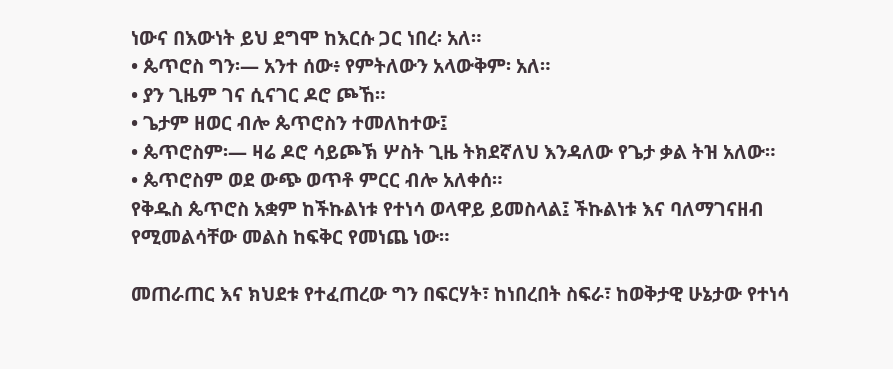ነውና በእውነት ይህ ደግሞ ከእርሱ ጋር ነበረ፡ አለ።
• ጴጥሮስ ግን፡— አንተ ሰው፥ የምትለውን አላውቅም፡ አለ።
• ያን ጊዜም ገና ሲናገር ዶሮ ጮኸ።
• ጌታም ዘወር ብሎ ጴጥሮስን ተመለከተው፤
• ጴጥሮስም፡— ዛሬ ዶሮ ሳይጮኽ ሦስት ጊዜ ትክደኛለህ እንዳለው የጌታ ቃል ትዝ አለው።
• ጴጥሮስም ወደ ውጭ ወጥቶ ምርር ብሎ አለቀሰ።
የቅዱስ ጴጥሮስ አቋም ከችኩልነቱ የተነሳ ወላዋይ ይመስላል፤ ችኩልነቱ እና ባለማገናዘብ የሚመልሳቸው መልስ ከፍቅር የመነጨ ነው።

መጠራጠር እና ክህደቱ የተፈጠረው ግን በፍርሃት፣ ከነበረበት ስፍራ፣ ከወቅታዊ ሁኔታው የተነሳ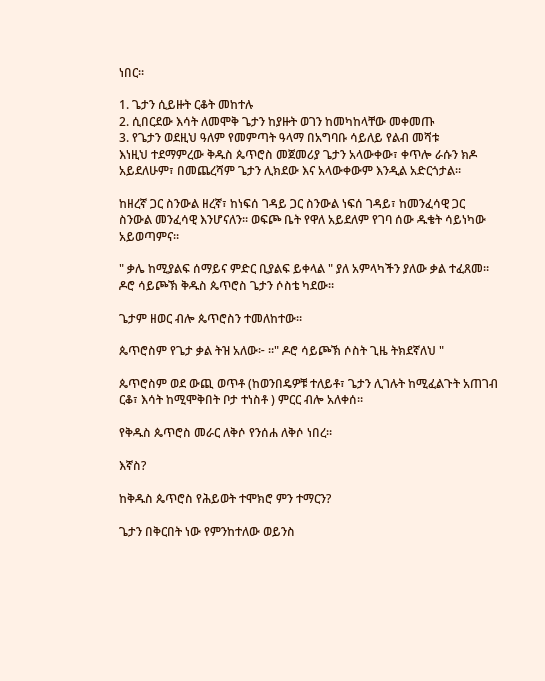ነበር።

1. ጌታን ሲይዙት ርቆት መከተሉ
2. ሲበርደው እሳት ለመሞቅ ጌታን ከያዙት ወገን ከመካከላቸው መቀመጡ
3. የጌታን ወደዚህ ዓለም የመምጣት ዓላማ በአግባቡ ሳይለይ የልብ መሻቱ
እነዚህ ተደማምረው ቅዱስ ጴጥሮስ መጀመሪያ ጌታን አላውቀው፣ ቀጥሎ ራሱን ክዶ አይደለሁም፣ በመጨረሻም ጌታን ሊክደው እና አላውቀውም እንዲል አድርጎታል።

ከዘረኛ ጋር ስንውል ዘረኛ፣ ከነፍሰ ገዳይ ጋር ስንውል ነፍሰ ገዳይ፣ ከመንፈሳዊ ጋር ስንውል መንፈሳዊ እንሆናለን። ወፍጮ ቤት የዋለ አይደለም የገባ ሰው ዱቄት ሳይነካው አይወጣምና።

" ቃሌ ከሚያልፍ ሰማይና ምድር ቢያልፍ ይቀላል " ያለ አምላካችን ያለው ቃል ተፈጸመ። ዶሮ ሳይጮኽ ቅዱስ ጴጥሮስ ጌታን ሶስቴ ካደው።

ጌታም ዘወር ብሎ ጴጥሮስን ተመለከተው።

ጴጥሮስም የጌታ ቃል ትዝ አለው፦ ።" ዶሮ ሳይጮኽ ሶስት ጊዜ ትክደኛለህ "

ጴጥሮስም ወደ ውጪ ወጥቶ (ከወንበዴዎቹ ተለይቶ፣ ጌታን ሊገሉት ከሚፈልጉት አጠገብ ርቆ፣ እሳት ከሚሞቅበት ቦታ ተነስቶ ) ምርር ብሎ አለቀሰ።

የቅዱስ ጴጥሮስ መራር ለቅሶ የንሰሐ ለቅሶ ነበረ።

እኛስ?

ከቅዱስ ጴጥሮስ የሕይወት ተሞክሮ ምን ተማርን?

ጌታን በቅርበት ነው የምንከተለው ወይንስ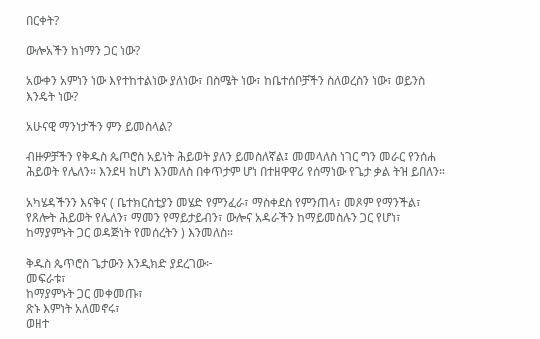በርቀት?

ውሎአችን ከነማን ጋር ነው?

አውቀን አምነን ነው እየተከተልነው ያለነው፣ በስሜት ነው፣ ከቤተሰቦቻችን ስለወረስን ነው፣ ወይንስ እንዴት ነው?

አሁናዊ ማንነታችን ምን ይመስላል?

ብዙዎቻችን የቅዱስ ጴጦሮስ አይነት ሕይወት ያለን ይመስለኛል፤ መመላለስ ነገር ግን መራር የንሰሐ ሕይወት የሌለን። እንደዛ ከሆነ እንመለስ በቀጥታም ሆነ በተዘዋዋሪ የሰማነው የጌታ ቃል ትዝ ይበለን።

አካሄዳችንን እናቅና ( ቤተክርስቲያን መሄድ የምንፈራ፣ ማስቀደስ የምንጠላ፣ መጾም የማንችል፣ የጸሎት ሕይወት የሌለን፣ ማመን የማይታይብን፣ ውሎና አዳራችን ከማይመስሉን ጋር የሆነ፣ ከማያምኑት ጋር ወዳጅነት የመሰረትን ) እንመለስ።

ቅዱስ ጴጥሮስ ጌታውን እንዲክድ ያደረገው፦
መፍራቱ፣
ከማያምኑት ጋር መቀመጡ፣
ጽኑ እምነት አለመኖሩ፣
ወዘተ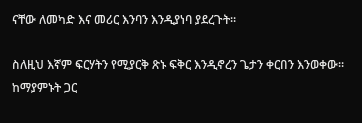ናቸው ለመካድ እና መሪር እንባን እንዲያነባ ያደረጉት።

ስለዚህ እኛም ፍርሃትን የሚያርቅ ጽኑ ፍቅር እንዲኖረን ጌታን ቀርበን እንወቀው። ከማያምኑት ጋር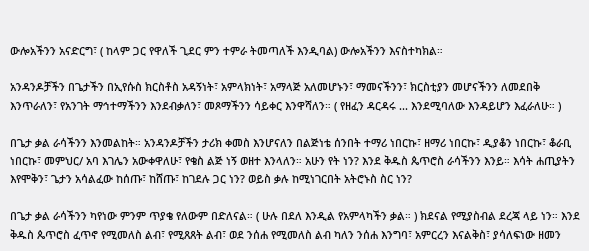ውሎአችንን አናድርግ፣ ( ከላም ጋር የዋለች ጊደር ምን ተምራ ትመጣለች እንዲባል) ውሎአችንን እናስተካክል።

አንዳንዶቻችን በጌታችን በኢየሱስ ክርስቶስ አዳኝነት፣ አምላክነት፣ አማላጅ አለመሆኑን፣ ማመናችንን፣ ክርስቲያን መሆናችንን ለመደበቅ እንጥራለን፣ የአንገት ማኅተማችንን እንደብቃለን፣ መጾማችንን ሳይቀር እንዋሻለን። ( የዘፈን ዳርዳሩ ... እንደሚባለው እንዳይሆን እፈራለሁ። )

በጌታ ቃል ራሳችንን እንመልከት። አንዳንዶቻችን ታሪክ ቀመስ እንሆናለን በልጅነቴ ሰንበት ተማሪ ነበርኩ፣ ዘማሪ ነበርኩ፣ ዲያቆን ነበርኩ፣ ቆራቢ ነበርኩ፣ መምህር/ አባ እገሌን አውቀዋለሁ፣ የቄስ ልጅ ነኝ ወዘተ እንላለን። አሁን የት ነን? እንደ ቅዱስ ጴጥሮስ ራሳችንን እንይ። እሳት ሐጢያትን እየሞቅን፣ ጌታን አሳልፈው ከሰጡ፣ ከሸጡ፣ ከገደሉ ጋር ነን? ወይስ ቃሉ ከሚነገርበት አትሮኑስ ስር ነን?

በጌታ ቃል ራሳችንን ካየነው ምንም ጥያቄ የለውም በድለናል። ( ሁሉ በደለ እንዲል የአምላካችን ቃል። ) ክደናል የሚያስብል ደረጃ ላይ ነን። እንደ ቅዱስ ጴጥሮስ ፈጥኖ የሚመለስ ልብ፣ የሚጸጸት ልብ፣ ወደ ንሰሐ የሚመለስ ልብ ካለን ንሰሐ እንግባ፣ አምርረን እናልቅስ፣ ያሳለፍነው ዘመን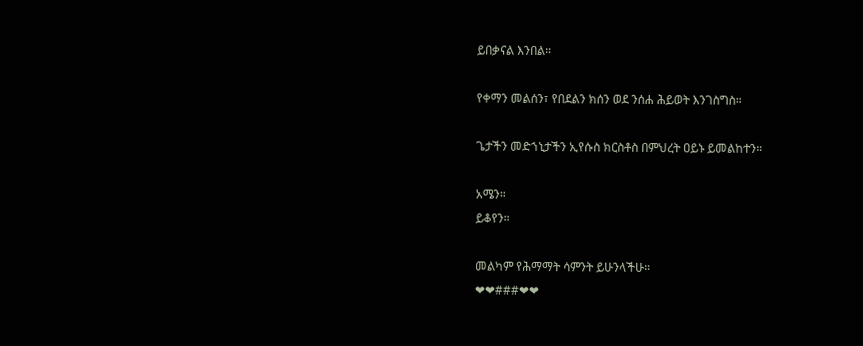ይበቃናል እንበል።

የቀማን መልሰን፣ የበደልን ክሰን ወደ ንሰሐ ሕይወት እንገስግስ።

ጌታችን መድኀኒታችን ኢየሱስ ክርስቶስ በምህረት ዐይኑ ይመልከተን።

አሜን።
ይቆየን።

መልካም የሕማማት ሳምንት ይሁንላችሁ።
❤❤###❤❤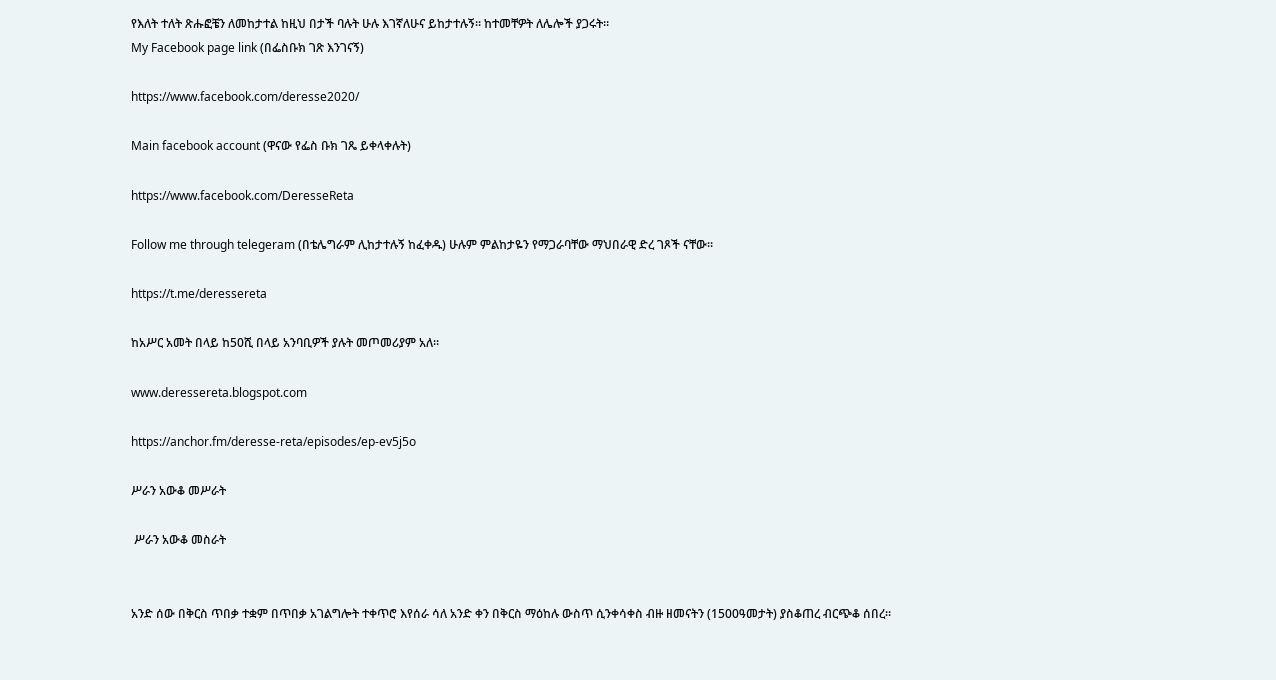የእለት ተለት ጽሑፎቼን ለመከታተል ከዚህ በታች ባሉት ሁሉ እገኛለሁና ይከታተሉኝ። ከተመቸዎት ለሌሎች ያጋሩት።
My Facebook page link (በፌስቡክ ገጽ እንገናኝ)

https://www.facebook.com/deresse2020/

Main facebook account (ዋናው የፌስ ቡክ ገጼ ይቀላቀሉት)

https://www.facebook.com/DeresseReta

Follow me through telegeram (በቴሌግራም ሊከታተሉኝ ከፈቀዱ) ሁሉም ምልከታዬን የማጋራባቸው ማህበራዊ ድረ ገጾች ናቸው።

https://t.me/deressereta

ከአሥር አመት በላይ ከ50ሺ በላይ አንባቢዎች ያሉት መጦመሪያም አለ።

www.deressereta.blogspot.com

https://anchor.fm/deresse-reta/episodes/ep-ev5j5o

ሥራን አውቆ መሥራት

 ሥራን አውቆ መስራት


አንድ ሰው በቅርስ ጥበቃ ተቋም በጥበቃ አገልግሎት ተቀጥሮ እየሰራ ሳለ አንድ ቀን በቅርስ ማዕከሉ ውስጥ ሲንቀሳቀስ ብዙ ዘመናትን (1500ዓመታት) ያስቆጠረ ብርጭቆ ሰበረ።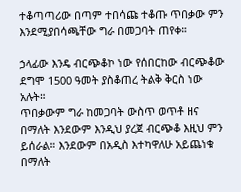ተቆጣጣሪው በጣም ተበሳጩ ተቆጡ ጥበቃው ምን እንደሚያበሳጫቸው ግራ በመጋባት ጠየቀ።

ኃላፊው እንዴ ብርጭቆኮ ነው የሰበርከው ብርጭቆው ደግሞ 1500 ዓመት ያስቆጠረ ትልቅ ቅርስ ነው አሉት።
ጥበቃውም ግራ ከመጋባት ውስጥ ወጥቶ ዘና በማለት እንደውም እንዲህ ያረጀ ብርጭቆ እዚህ ምን ይሰራል። እንደውም በአዲስ እተካዋለሁ አይጨነቁ በማለት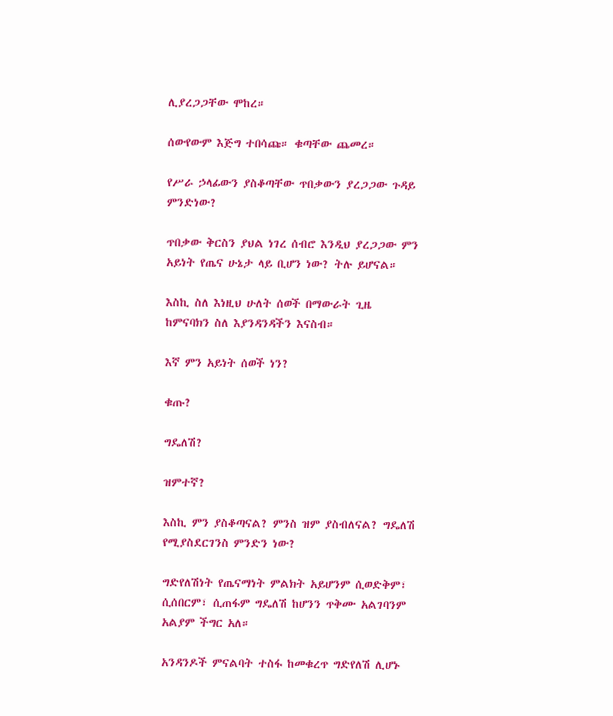ሊያረጋጋቸው ሞከረ።

ሰውየውም እጅግ ተበሳጩ። ቁጣቸው ጨመረ።

የሥራ ኃላፊውን ያስቆጣቸው ጥበቃውን ያረጋጋው ጉዳይ ምንድነው?

ጥበቃው ቅርስን ያህል ነገረ ሰብሮ እንዲህ ያረጋጋው ምን አይነት የጤና ሁኔታ ላይ ቢሆን ነው? ትሉ ይሆናል።

እስኪ ስለ እነዚህ ሁለት ሰወች በማውራት ጊዜ ከምናባክን ስለ እያንዳንዳችን እናስብ።

እኛ ምን አይነት ሰወች ነን?

ቁጡ?

ግዴለሽ?

ዝምተኛ?

እስኪ ምን ያስቆጣናል? ምንስ ዝም ያስብለናል? ግዴለሽ የሚያስደርገንስ ምንድን ነው?

ግድየለሽነት የጤናማነት ምልክት አይሆንም ሲወድቅም፣ ሲሰበርም፣ ሲጠፋም ግዴለሽ ከሆንን ጥቅሙ አልገባንም አልያም ችግር አለ።

አንዳንዶች ምናልባት ተስፋ ከመቁረጥ ግድየለሽ ሊሆኑ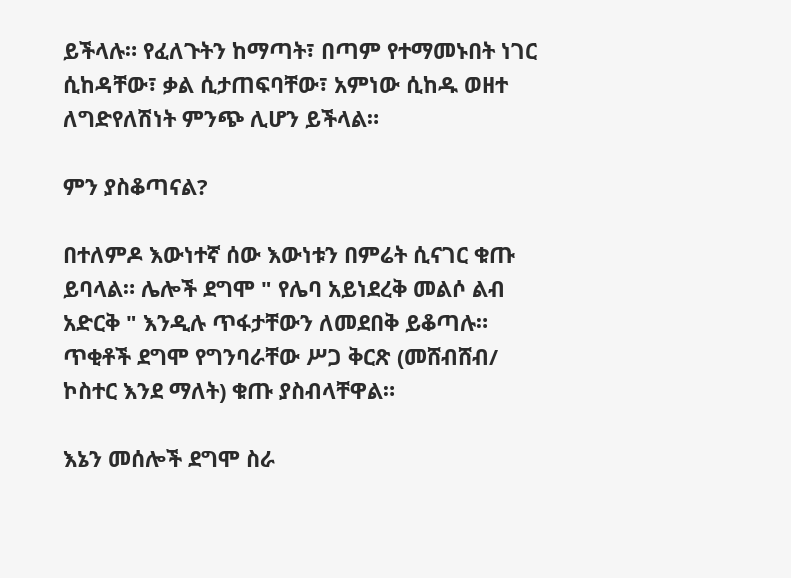ይችላሉ። የፈለጉትን ከማጣት፣ በጣም የተማመኑበት ነገር ሲከዳቸው፣ ቃል ሲታጠፍባቸው፣ አምነው ሲከዱ ወዘተ ለግድየለሽነት ምንጭ ሊሆን ይችላል።

ምን ያስቆጣናል?

በተለምዶ እውነተኛ ሰው እውነቱን በምሬት ሲናገር ቁጡ ይባላል። ሌሎች ደግሞ " የሌባ አይነደረቅ መልሶ ልብ አድርቅ " እንዲሉ ጥፋታቸውን ለመደበቅ ይቆጣሉ። ጥቂቶች ደግሞ የግንባራቸው ሥጋ ቅርጽ (መሸብሸብ/ ኮስተር እንደ ማለት) ቁጡ ያስብላቸዋል።

እኔን መሰሎች ደግሞ ስራ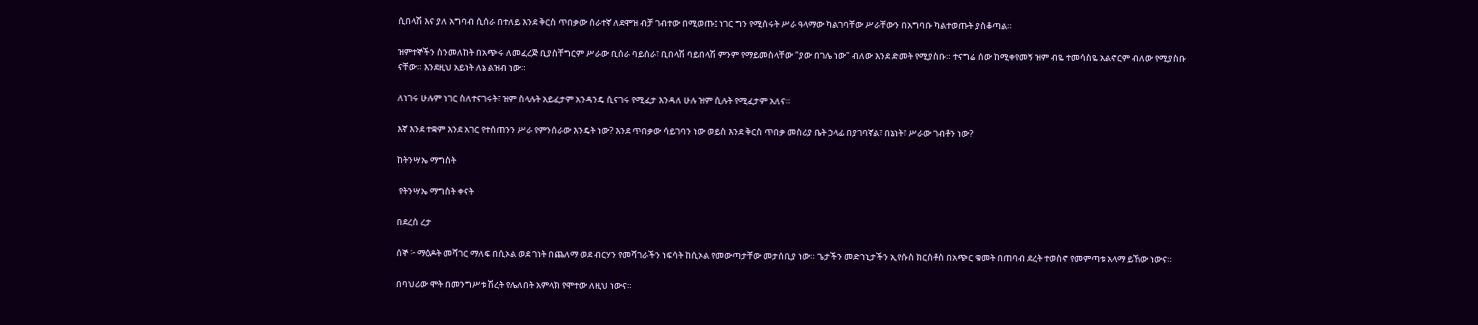ሲበላሽ እና ያለ አግባብ ሲሰራ በተለይ እንደ ቅርስ ጥበቃው ሰራተኛ ለደሞዝ ብቻ ገብተው በሚወጡ፤ ነገር ግን የሚሰሩት ሥራ ዓላማው ካልገባቸው ሥራቸውን በአግባቡ ካልተወጡት ያስቆጣል።

ዝምተኞችን ስንመለከት በአጭሩ ለመፈረጅ ቢያስቸግርም ሥራው ቢሰራ ባይሰራ፣ ቢበላሽ ባይበላሽ ምንም የማይመስላቸው "ያው በገሌ ነው" ብለው እንደ ድመት የሚያስቡ። ተናግሬ ሰው ከሚቀየመኝ ዝም ብዬ ተመሳስዬ አልኖርም ብለው የሚያስቡ ናቸው። እንደዚህ አይነት ለኔ ልዝብ ነው።

ለነገሩ ሁሉም ነገር ስለተናገሩት፣ ዝም ስላሉት አይፈታም አንዳንዴ ሲናገሩ የሚፈታ እንዳለ ሁሉ ዝም ሲሉት የሚፈታም አለና።

እኛ እንደ ተቋም እንደ አገር የተሰጠንን ሥራ የምንሰራው እንዴት ነው? እንደ ጥበቃው ሳይገባን ነው ወይስ እንደ ቅርስ ጥበቃ መስሪያ ቤት ኃላፊ በያገባኛል፣ በኔነት፣ ሥራው ገብቶን ነው?

ከትንሣኤ ማግስት

 የትንሣኤ ማግስት ቀናት

በደረሰ ረታ

ሰኞ ፦ ማዕዶት መሻገር ማለፍ በሲኦል ወደ ገነት በጨለማ ወደ ብርሃን የመሻገራችን ነፍሳት ከሲኦል የመውጣታቸው መታሰቢያ ነው። ጌታችን መድኀኒታችን ኢየሱስ ክርስቶስ በአጭር ቁመት በጠባብ ደረት ተወስኖ የመምጣቱ አላማ ይኸው ነውና።

በባህሪው ሞት በመንግሥቱ ሽረት የሌለበት አምላክ የሞተው ለዚህ ነውና።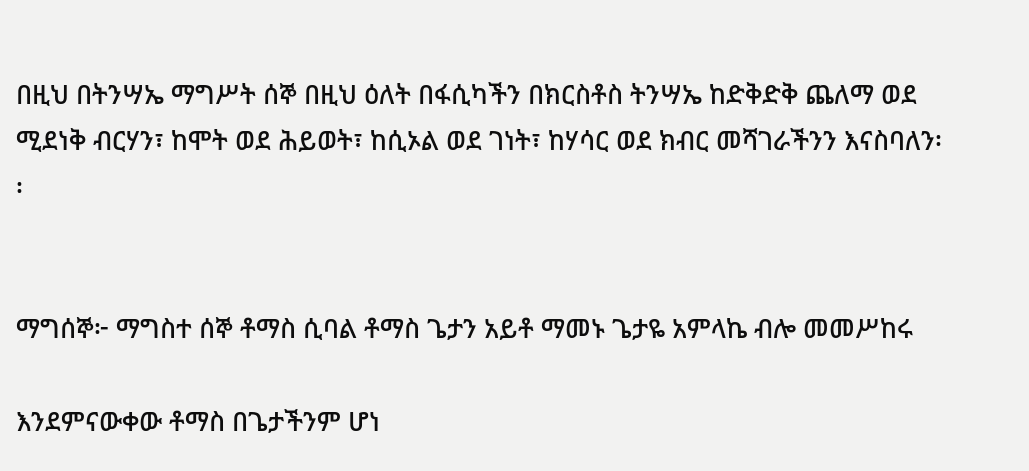በዚህ በትንሣኤ ማግሥት ሰኞ በዚህ ዕለት በፋሲካችን በክርስቶስ ትንሣኤ ከድቅድቅ ጨለማ ወደ ሚደነቅ ብርሃን፣ ከሞት ወደ ሕይወት፣ ከሲኦል ወደ ገነት፣ ከሃሳር ወደ ክብር መሻገራችንን እናስባለን፡፡


ማግሰኞ፦ ማግስተ ሰኞ ቶማስ ሲባል ቶማስ ጌታን አይቶ ማመኑ ጌታዬ አምላኬ ብሎ መመሥከሩ

እንደምናውቀው ቶማስ በጌታችንም ሆነ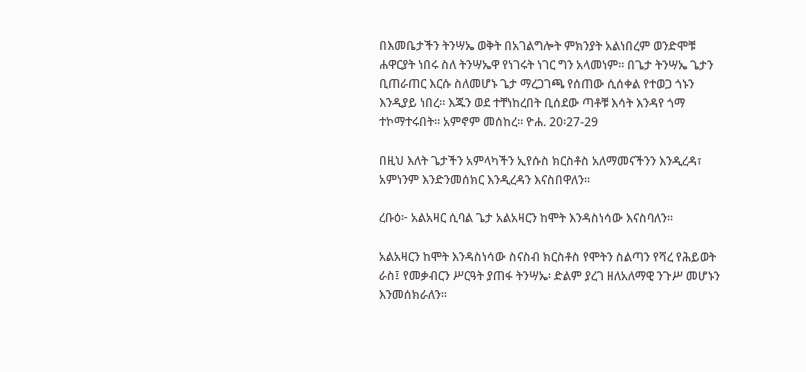በእመቤታችን ትንሣኤ ወቅት በአገልግሎት ምክንያት አልነበረም ወንድሞቹ ሐዋርያት ነበሩ ስለ ትንሣኤዋ የነገሩት ነገር ግን አላመነም። በጌታ ትንሣኤ ጌታን ቢጠራጠር እርሱ ስለመሆኑ ጌታ ማረጋገጫ የሰጠው ሲሰቀል የተወጋ ጎኑን እንዲያይ ነበረ። እጁን ወደ ተቸነከረበት ቢሰደው ጣቶቹ እሳት እንዳየ ጎማ ተኮማተሩበት። አምኖም መሰከረ። ዮሐ. 20፡27-29

በዚህ እለት ጌታችን አምላካችን ኢየሱስ ክርስቶስ አለማመናችንን እንዲረዳ፣ አምነንም እንድንመሰክር እንዲረዳን እናስበዋለን።

ረቡዕ፦ አልአዛር ሲባል ጌታ አልአዛርን ከሞት እንዳስነሳው እናስባለን።

አልአዛርን ከሞት እንዳስነሳው ስናስብ ክርስቶስ የሞትን ስልጣን የሻረ የሕይወት ራስ፤ የመቃብርን ሥርዓት ያጠፋ ትንሣኤ፡ ድልም ያረገ ዘለአለማዊ ንጉሥ መሆኑን እንመሰክራለን፡፡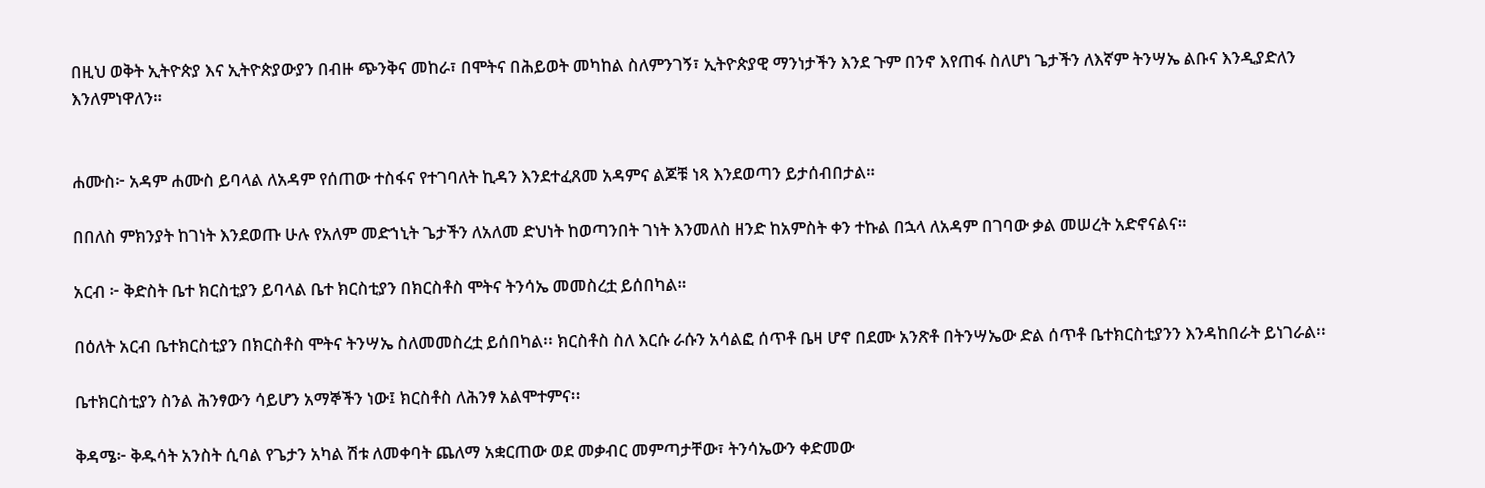በዚህ ወቅት ኢትዮጵያ እና ኢትዮጵያውያን በብዙ ጭንቅና መከራ፣ በሞትና በሕይወት መካከል ስለምንገኝ፣ ኢትዮጵያዊ ማንነታችን እንደ ጉም በንኖ እየጠፋ ስለሆነ ጌታችን ለእኛም ትንሣኤ ልቡና እንዲያድለን እንለምነዋለን።


ሐሙስ፦ አዳም ሐሙስ ይባላል ለአዳም የሰጠው ተስፋና የተገባለት ኪዳን እንደተፈጸመ አዳምና ልጆቹ ነጻ እንደወጣን ይታሰብበታል።

በበለስ ምክንያት ከገነት እንደወጡ ሁሉ የአለም መድኀኒት ጌታችን ለአለመ ድህነት ከወጣንበት ገነት እንመለስ ዘንድ ከአምስት ቀን ተኩል በኋላ ለአዳም በገባው ቃል መሠረት አድኖናልና።

አርብ ፦ ቅድስት ቤተ ክርስቲያን ይባላል ቤተ ክርስቲያን በክርስቶስ ሞትና ትንሳኤ መመስረቷ ይሰበካል።

በዕለት አርብ ቤተክርስቲያን በክርስቶስ ሞትና ትንሣኤ ስለመመስረቷ ይሰበካል፡፡ ክርስቶስ ስለ እርሱ ራሱን አሳልፎ ሰጥቶ ቤዛ ሆኖ በደሙ አንጽቶ በትንሣኤው ድል ሰጥቶ ቤተክርስቲያንን እንዳከበራት ይነገራል፡፡

ቤተክርስቲያን ስንል ሕንፃውን ሳይሆን አማኞችን ነው፤ ክርስቶስ ለሕንፃ አልሞተምና፡፡

ቅዳሜ፦ ቅዱሳት አንስት ሲባል የጌታን አካል ሽቱ ለመቀባት ጨለማ አቋርጠው ወደ መቃብር መምጣታቸው፣ ትንሳኤውን ቀድመው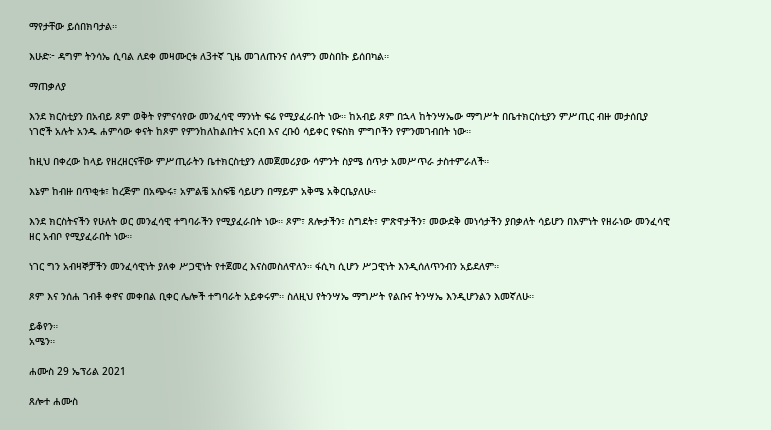ማየታቸው ይሰበክባታል።

እሁድ፦ ዳግም ትንሳኤ ሲባል ለደቀ መዛሙርቱ ለ3ተኛ ጊዜ መገለጡንና ሰላምን መስበኩ ይሰበካል።

ማጠቃለያ

እንደ ክርስቲያን በአብይ ጾም ወቅት የምናሳየው መንፈሳዊ ማንነት ፍሬ የሚያፈራበት ነው። ከአብይ ጾም በኋላ ከትንሣኤው ማግሥት በቤተክርስቲያን ምሥጢር ብዙ መታሰቢያ ነገሮች አሉት አንዱ ሐምሳው ቀናት ከጾም የምንከለከልበትና አርብ እና ረቡዕ ሳይቀር የፍስክ ምግቦችን የምንመገብበት ነው።

ከዚህ በቀረው ከላይ የዘረዘርናቸው ምሥጢራትን ቤተክርስቲያን ለመጀመሪያው ሳምንት ስያሜ ሰጥታ አመሥጥራ ታስተምራለች።

እኔም ከብዙ በጥቂቱ፣ ከረጅም በአጭሩ፣ አምልቼ አስፍቼ ሳይሆን በማይም አቅሜ አቅርቤያለሁ።

እንደ ክርስትናችን የሁለት ወር መንፈሳዊ ተግባራችን የሚያፈራበት ነው። ጾም፣ ጸሎታችን፣ ስግደት፣ ምጽዋታችን፣ መውደቅ መነሳታችን ያበቃለት ሳይሆን በእምነት የዘራነው መንፈሳዊ ዘር አብቦ የሚያፈራበት ነው።

ነገር ግን አብዛኞቻችን መንፈሳዊነት ያለቀ ሥጋዊነት የተጀመረ እናስመስለዋለን። ፋሲካ ሲሆን ሥጋዊነት እንዲሰለጥንብን አይደለም።

ጾም እና ንሰሐ ገብቶ ቀኖና መቀበል ቢቀር ሌሎች ተግባራት አይቀሩም። ስለዚህ የትንሣኤ ማግሥት የልቡና ትንሣኤ እንዲሆንልን እመኛለሁ።

ይቆየን።
አሜን።

ሐሙስ 29 ኤፕሪል 2021

ጸሎተ ሐሙስ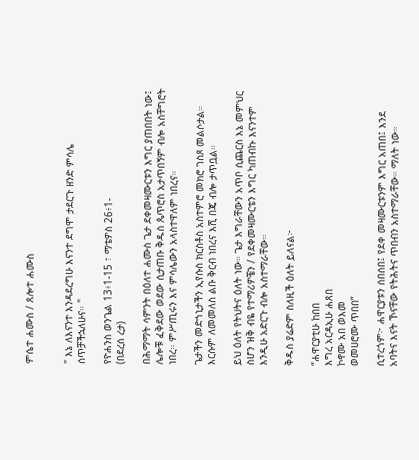ምሴተ ሐሙስ / ጸሎተ ሐሙስ


" እኔ ለእናንተ እንዳደረግሁ እናንተ ደግሞ ታደርጉ ዘንድ ምሳሌ ሰጥቻችኋለሁና። "

የዮሐንስ ወንጌል 13፥1-15 ፣ ማቴዎስ 26፥1-
(በደረሰ ረታ)

በሕማማት ሳምንት በዕለተ ሐሙስ ጌታ ደቀመዛሙርቱን እግር ያጠበበት ነው፤ ሌሎቹ ፈቅደው ወደው ሲታጠቡ ቅዱስ ጴጥሮስ አታጥበኝም ብሎ አስቸግሮት ነበረ። ምሥጢሩን እና ምሳሌውን አላስተዋለም ነበረና።

ጌታችን መድኀኒታችን ኢየሱስ ክርስቶስ አስተምሮ መክሮ ገስጾ መልሶታል። እርሱም ለመመለስ ልቡ ቅርብ ነበረና እሺ በጄ ብሎ ታጥቧል።

ይህ ዕለት የትህትና ዕለት ነው። ጌታ እግራቸውን አጥቦ ሲጨርስ እኔ መምህር ስሆን ዝቅ ብዬ የተማሪዎቼን / የደቀመዛሙርቴን እግር ካጠብኩ እናንተም እንዲሁ አድርጉ ብሎ አስተማራቸው።

ቅዱስ ያሬድም ስለዚች ዕለት ይለናል፦

“ሐዋርያቲሁ ከበበ
እግረ አርዳኢሁ ሐጸበ
ኮኖሙ አበ ወእመ
ወመሀሮሙ ጥበበ”

ሲተረጎም፦ ሐዋርያቱን ሰበሰበ፤ የደቀ መዛሙርቱንም እግር አጠበ፤ እንደ አባትና እናት ኾናቸው የትሕትና ጥበብን አስተማራቸው። ማለት ነው።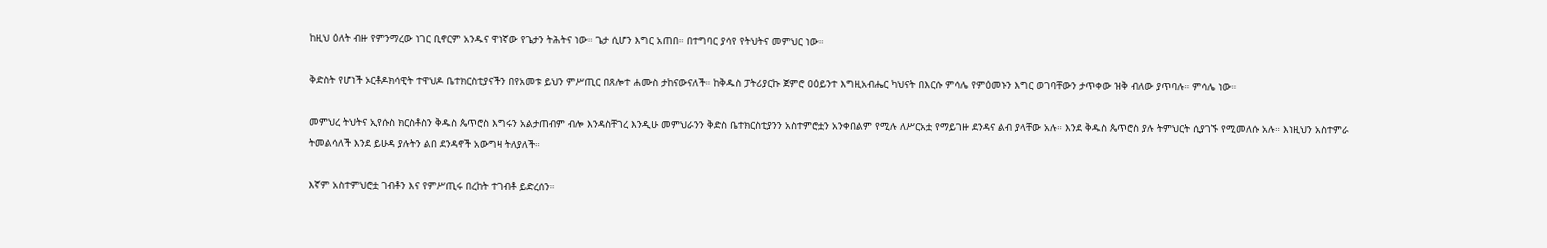ከዚህ ዕለት ብዙ የምንማረው ነገር ቢኖርም አንዱና ዋነኛው የጌታን ትሕትና ነው። ጌታ ሲሆን እግር አጠበ። በተግባር ያሳየ የትህትና መምህር ነው።

ቅድስት የሆነች ኦርቶዶክሳዊት ተዋህዶ ቤተክርስቲያናችን በየአመቱ ይህን ምሥጢር በጸሎተ ሐሙስ ታከናውናለች። ከቅዱስ ፓትሪያርኩ ጀምሮ ዐዕይንተ እግዚአብሔር ካህናት በእርሱ ምሳሌ የምዕመኑን እግር ወገባቸውን ታጥቀው ዝቅ ብለው ያጥባሉ። ምሳሌ ነው።

መምህረ ትህትና ኢየሱስ ክርስቶስን ቅዱስ ጴጥሮስ እግሩን አልታጠብም ብሎ እንዳስቸገረ እንዲሁ መምህራንን ቅድስ ቤተክርስቲያንን አስተምሮቷን አንቀበልም የሚሉ ለሥርአቷ የማይገዙ ደንዳና ልብ ያላቸው አሉ። እንደ ቅዱስ ጴጥሮስ ያሉ ትምህርት ሲያገኙ የሚመለሱ አሉ። እነዚህን አስተምራ ትመልሳለች እንደ ይሁዳ ያሉትን ልበ ደንዳኖች አውግዛ ትለያለች።

እኛም አስተምህሮቷ ገብቶን እና የምሥጢሩ በረከት ተገብቶ ይድረሰን።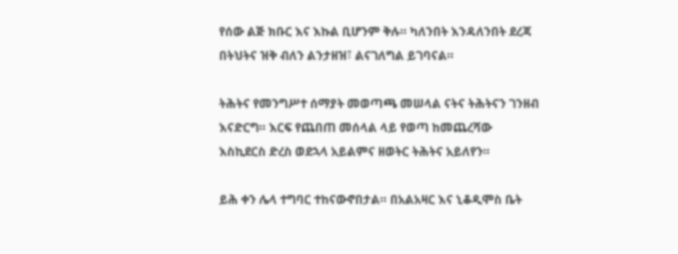የሰው ልጅ ክቡር እና እኩል ቢሆንም ቅሉ። ካለንበት እንዳለንበት ደረጃ በትህትና ዝቅ ብለን ልንታዘዝ፣ ልናገለግል ይገባናል።

ትሕትና የመንግሥተ ሰማያት መወጣጫ መሠላል ናትና ትሕትናን ገንዘብ እናድርግ። እርፍ የጨበጠ መሰላል ላይ የወጣ ከመጨረሻው እስኪደርስ ድረስ ወደኋላ አይልምና ዘወትር ትሕትና አይለየን።

ይሕ ቀን ሌላ ተግባር ተከናውኖበታል። በአልአዛር እና ኒቆዲሞስ ቤት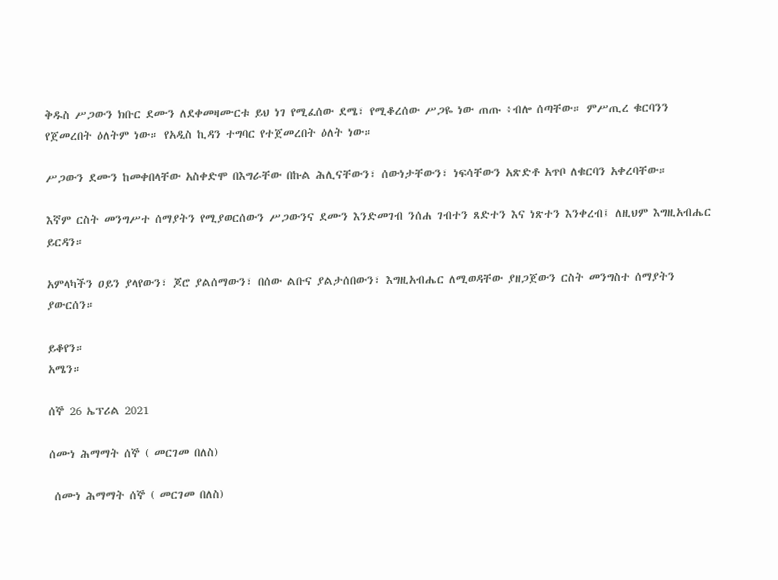ቅዱስ ሥጋውን ክቡር ደሙን ለደቀመዛሙርቱ ይህ ነገ የሚፈሰው ደሜ፣ የሚቆረሰው ሥጋዬ ነው ጠጡ ፥ብሎ ሰጣቸው። ምሥጢረ ቁርባንን የጀመረበት ዕለትም ነው። የአዲስ ኪዳን ተግባር የተጀመረበት ዕለት ነው።

ሥጋውን ደሙን ከመቀበላቸው አስቀድሞ በእግራቸው በኩል ሕሊናቸውን፣ ሰውነታቸውን፣ ነፍሳቸውን አጽድቶ አጥቦ ለቁርባን አቀረባቸው።

እኛም ርስት መንግሥተ ሰማያትን የሚያወርሰውን ሥጋውንና ደሙን እንድመገብ ንሰሐ ገብተን ጸድተን እና ነጽተን እንቀረብ፤ ለዚህም እግዚአብሔር ይርዳን።

አምላካችን ዐይን ያላየውን፣ ጆሮ ያልሰማውን፣ በሰው ልቡና ያልታሰበውን፣ እግዚአብሔር ለሚወዳቸው ያዘጋጀውን ርስት መንግስተ ሰማያትን ያውርሰን።

ይቆየን።
አሜን።

ሰኞ 26 ኤፕሪል 2021

ሰሙነ ሕማማት ሰኞ ( መርገመ በለስ)

 ሰሙነ ሕማማት ሰኞ ( መርገመ በለስ)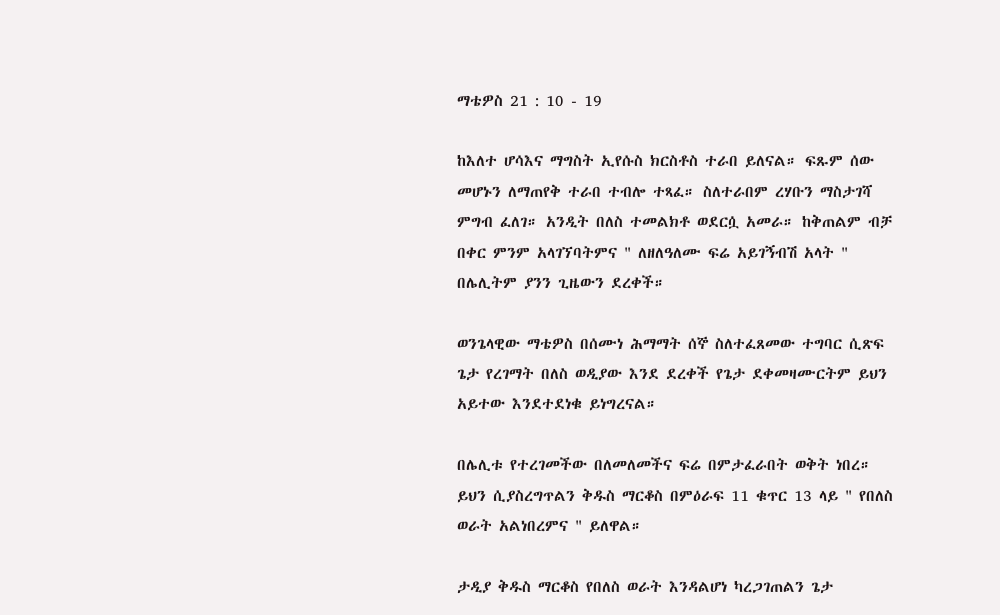ማቴዎስ 21 : 10 - 19

ከእለተ ሆሳእና ማግስት ኢየሱስ ክርስቶስ ተራበ ይለናል። ፍጹም ሰው መሆኑን ለማጠየቅ ተራበ ተብሎ ተጻፈ። ስለተራበም ረሃቡን ማስታገሻ ምግብ ፈለገ። አንዲት በለስ ተመልክቶ ወደርሷ አመራ። ከቅጠልም ብቻ በቀር ምንም አላገኘባትምና " ለዘለዓለሙ ፍሬ አይገኝብሽ አላት " በሌሊትም ያንን ጊዜውን ደረቀች።

ወንጌላዊው ማቴዎስ በሰሙነ ሕማማት ሰኞ ስለተፈጸመው ተግባር ሲጽፍ ጌታ የረገማት በለስ ወዲያው እንደ ደረቀች የጌታ ደቀመዛሙርትም ይህን አይተው እንደተደነቁ ይነግረናል።

በሌሊቱ የተረገመችው በለመለመችና ፍሬ በምታፈራበት ወቅት ነበረ። ይህን ሲያስረግጥልን ቅዱስ ማርቆስ በምዕራፍ 11 ቁጥር 13 ላይ " የበለስ ወራት አልነበረምና " ይለዋል።

ታዲያ ቅዱስ ማርቆስ የበለስ ወራት እንዳልሆነ ካረጋገጠልን ጌታ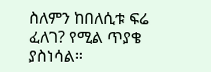ስለምን ከበለሲቱ ፍሬ ፈለገ? የሚል ጥያቄ ያስነሳል።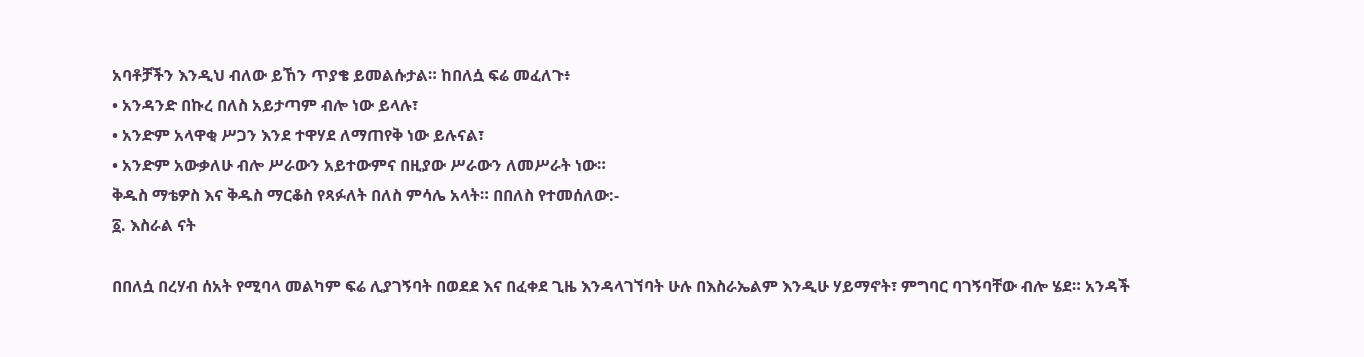አባቶቻችን እንዲህ ብለው ይኸን ጥያቄ ይመልሱታል። ከበለሷ ፍሬ መፈለጉ፥
• አንዳንድ በኩረ በለስ አይታጣም ብሎ ነው ይላሉ፣
• አንድም አላዋቂ ሥጋን እንደ ተዋሃደ ለማጠየቅ ነው ይሉናል፣
• አንድም አውቃለሁ ብሎ ሥራውን አይተውምና በዚያው ሥራውን ለመሥራት ነው።
ቅዱስ ማቴዎስ እና ቅዱስ ማርቆስ የጻፉለት በለስ ምሳሌ አላት። በበለስ የተመሰለው:-
፩. እስራል ናት

በበለሷ በረሃብ ሰአት የሚባላ መልካም ፍሬ ሊያገኝባት በወደደ እና በፈቀደ ጊዜ እንዳላገኘባት ሁሉ በእስራኤልም እንዲሁ ሃይማኖት፣ ምግባር ባገኝባቸው ብሎ ሄደ። አንዳች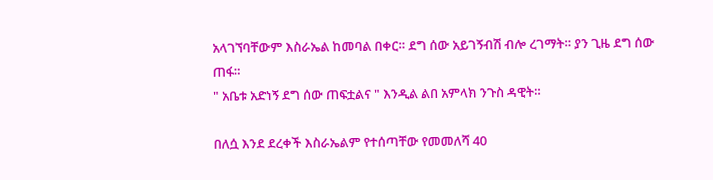አላገኘባቸውም እስራኤል ከመባል በቀር። ደግ ሰው አይገኝብሽ ብሎ ረገማት። ያን ጊዜ ደግ ሰው ጠፋ።
" አቤቱ አድነኝ ደግ ሰው ጠፍቷልና " እንዲል ልበ አምላክ ንጉስ ዳዊት።

በለሷ እንደ ደረቀች እስራኤልም የተሰጣቸው የመመለሻ 40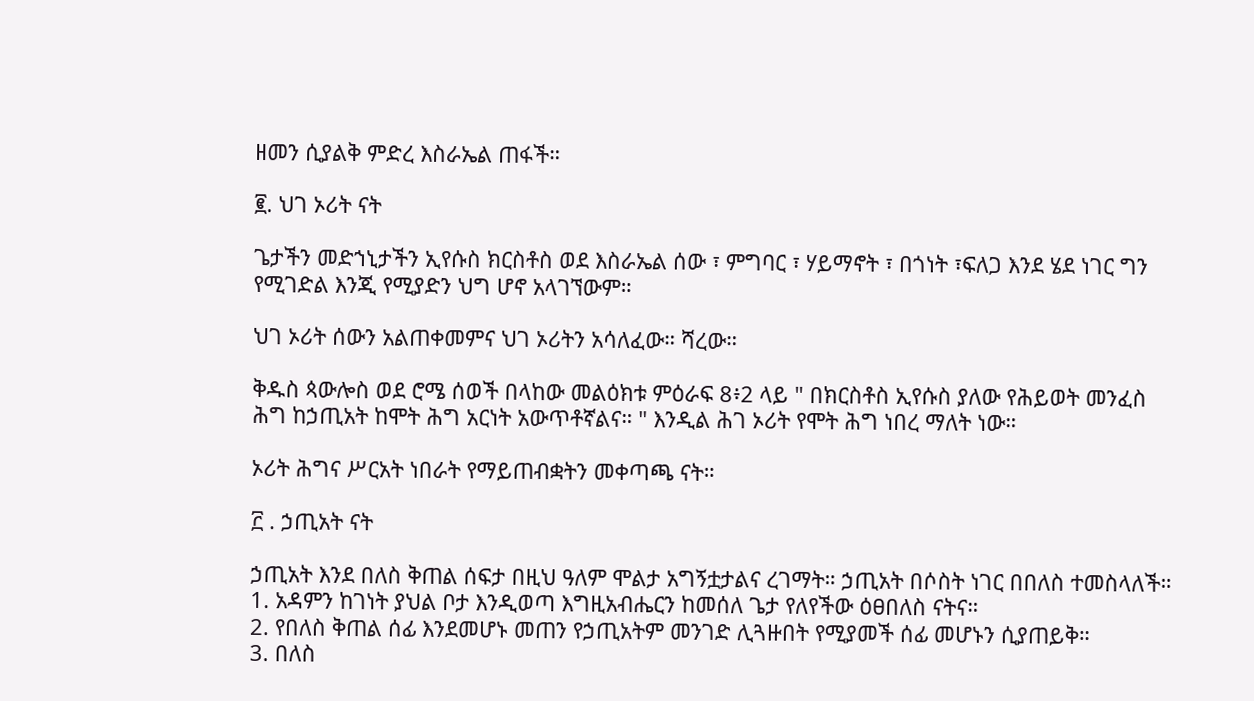ዘመን ሲያልቅ ምድረ እስራኤል ጠፋች።

፪. ህገ ኦሪት ናት

ጌታችን መድኀኒታችን ኢየሱስ ክርስቶስ ወደ እስራኤል ሰው ፣ ምግባር ፣ ሃይማኖት ፣ በጎነት ፣ፍለጋ እንደ ሄደ ነገር ግን የሚገድል እንጂ የሚያድን ህግ ሆኖ አላገኘውም።

ህገ ኦሪት ሰውን አልጠቀመምና ህገ ኦሪትን አሳለፈው። ሻረው።

ቅዱስ ጳውሎስ ወደ ሮሜ ሰወች በላከው መልዕክቱ ምዕራፍ 8፥2 ላይ " በክርስቶስ ኢየሱስ ያለው የሕይወት መንፈስ ሕግ ከኃጢአት ከሞት ሕግ አርነት አውጥቶኛልና። " እንዲል ሕገ ኦሪት የሞት ሕግ ነበረ ማለት ነው።

ኦሪት ሕግና ሥርአት ነበራት የማይጠብቋትን መቀጣጫ ናት።

፫ . ኃጢአት ናት

ኃጢአት እንደ በለስ ቅጠል ሰፍታ በዚህ ዓለም ሞልታ አግኝቷታልና ረገማት። ኃጢአት በሶስት ነገር በበለስ ተመስላለች።
1. አዳምን ከገነት ያህል ቦታ እንዲወጣ እግዚአብሔርን ከመሰለ ጌታ የለየችው ዕፀበለስ ናትና።
2. የበለስ ቅጠል ሰፊ እንደመሆኑ መጠን የኃጢአትም መንገድ ሊጓዙበት የሚያመች ሰፊ መሆኑን ሲያጠይቅ።
3. በለስ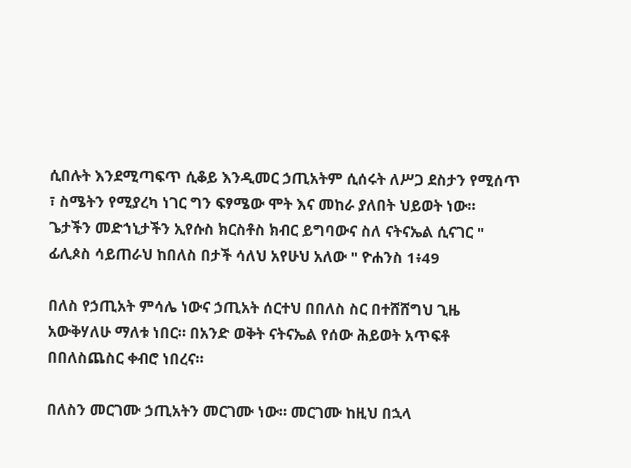ሲበሉት እንደሚጣፍጥ ሲቆይ እንዲመር ኃጢአትም ሲሰሩት ለሥጋ ደስታን የሚሰጥ ፣ ስሜትን የሚያረካ ነገር ግን ፍፃሜው ሞት እና መከራ ያለበት ህይወት ነው።
ጌታችን መድኀኒታችን ኢየሱስ ክርስቶስ ክብር ይግባውና ስለ ናትናኤል ሲናገር " ፊሊጶስ ሳይጠራህ ከበለስ በታች ሳለህ አየሁህ አለው " ዮሐንስ 1፥49

በለስ የኃጢአት ምሳሌ ነውና ኃጢአት ሰርተህ በበለስ ስር በተሸሸግህ ጊዜ አውቅሃለሁ ማለቱ ነበር። በአንድ ወቅት ናትናኤል የሰው ሕይወት አጥፍቶ በበለስጨስር ቀብሮ ነበረና።

በለስን መርገሙ ኃጢአትን መርገሙ ነው። መርገሙ ከዚህ በኋላ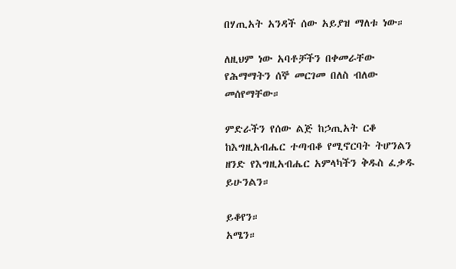በሃጢአት አንዳች ሰው አይያዝ ማለቱ ነው።

ለዚህም ነው አባቶቻችን በቀመራቸው የሕማማትን ሰኞ መርገመ በለስ ብለው መሰየማቸው።

ምድራችን የሰው ልጅ ከኃጢአት ርቆ ከእግዚአብሔር ተጣብቆ የሚኖርባት ትሆንልን ዘንድ የእግዚአብሔር አምላካችን ቅዱስ ፈቃዱ ይሁንልን።

ይቆየን።
አሜን።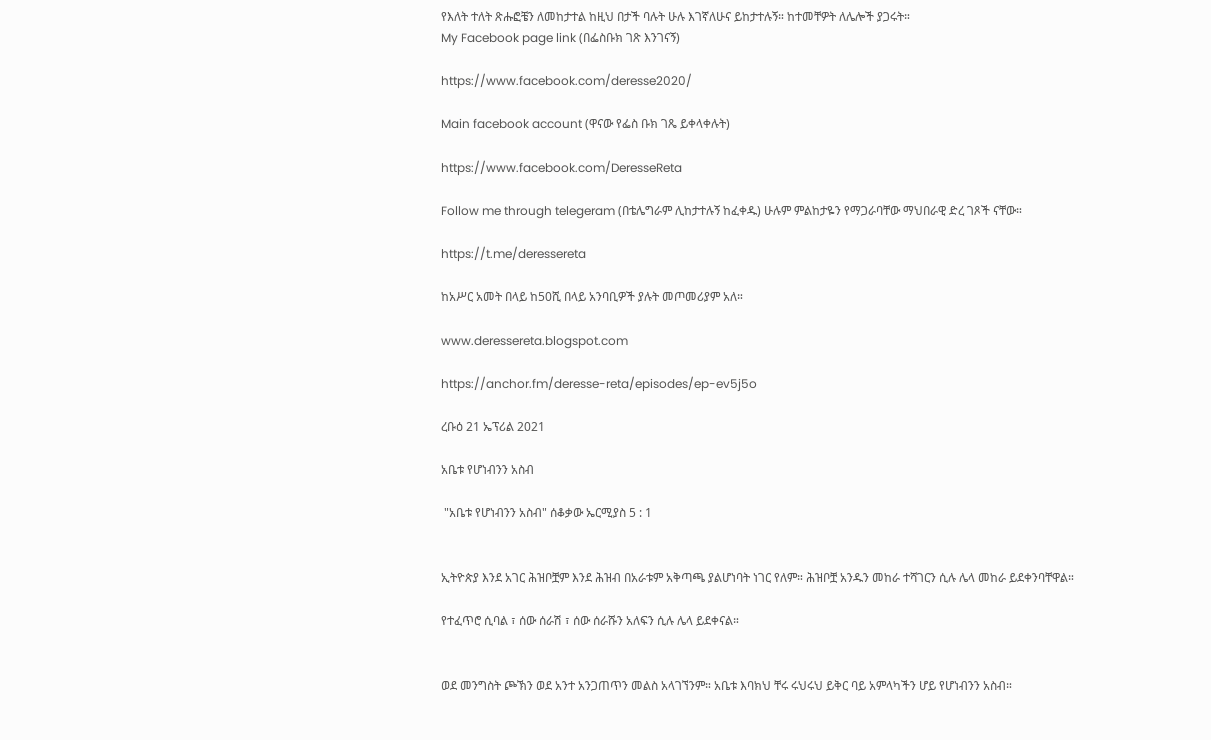የእለት ተለት ጽሑፎቼን ለመከታተል ከዚህ በታች ባሉት ሁሉ እገኛለሁና ይከታተሉኝ። ከተመቸዎት ለሌሎች ያጋሩት።
My Facebook page link (በፌስቡክ ገጽ እንገናኝ)

https://www.facebook.com/deresse2020/

Main facebook account (ዋናው የፌስ ቡክ ገጼ ይቀላቀሉት)

https://www.facebook.com/DeresseReta

Follow me through telegeram (በቴሌግራም ሊከታተሉኝ ከፈቀዱ) ሁሉም ምልከታዬን የማጋራባቸው ማህበራዊ ድረ ገጾች ናቸው።

https://t.me/deressereta

ከአሥር አመት በላይ ከ50ሺ በላይ አንባቢዎች ያሉት መጦመሪያም አለ።

www.deressereta.blogspot.com

https://anchor.fm/deresse-reta/episodes/ep-ev5j5o

ረቡዕ 21 ኤፕሪል 2021

አቤቱ የሆነብንን አስብ

 "አቤቱ የሆነብንን አስብ" ሰቆቃው ኤርሚያስ 5 : 1


ኢትዮጵያ እንደ አገር ሕዝቦቿም እንደ ሕዝብ በአራቱም አቅጣጫ ያልሆነባት ነገር የለም። ሕዝቦቿ አንዱን መከራ ተሻገርን ሲሉ ሌላ መከራ ይደቀንባቸዋል።

የተፈጥሮ ሲባል ፣ ሰው ሰራሽ ፣ ሰው ሰራሹን አለፍን ሲሉ ሌላ ይደቀናል።


ወደ መንግስት ጮኽን ወደ አንተ አንጋጠጥን መልስ አላገኘንም። አቤቱ እባክህ ቸሩ ሩህሩህ ይቅር ባይ አምላካችን ሆይ የሆነብንን አስብ።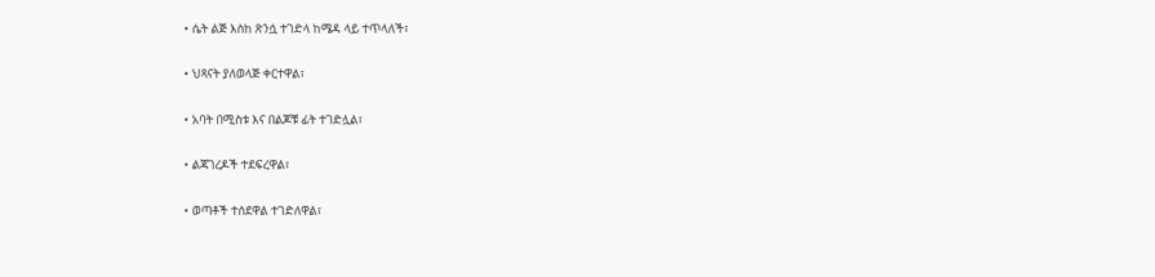• ሴት ልጅ እስከ ጽንሷ ተገድላ ከሜዳ ላይ ተጥላለች፣

• ህጻናት ያለወላጅ ቀርተዋል፣

• አባት በሚስቱ እና በልጆቹ ፊት ተገድሏል፣

• ልጃገረዶች ተደፍረዋል፣

• ወጣቶች ተሰደዋል ተገድለዋል፣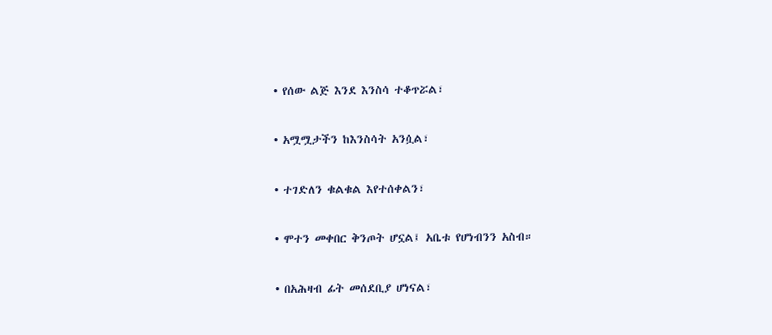• የሰው ልጅ እንደ እንስሳ ተቆጥሯል፣

• አሟሟታችን ከእንስሳት አንሷል፣

• ተገድለን ቁልቁል እየተሰቀልን፣

• ሞተን መቀበር ቅንጦት ሆኗል፤ አቤቱ የሆነብንን አስብ።

• በአሕዛብ ፊት መሰደቢያ ሆነናል፣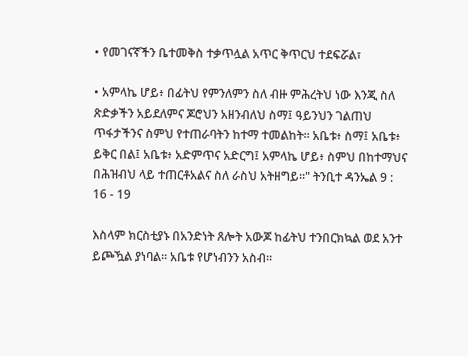• የመገናኛችን ቤተመቅስ ተቃጥሏል አጥር ቅጥርህ ተደፍሯል፣

• አምላኬ ሆይ፥ በፊትህ የምንለምን ስለ ብዙ ምሕረትህ ነው እንጂ ስለ ጽድቃችን አይደለምና ጆሮህን አዘንብለህ ስማ፤ ዓይንህን ገልጠህ ጥፋታችንና ስምህ የተጠራባትን ከተማ ተመልከት። አቤቱ፥ ስማ፤ አቤቱ፥ ይቅር በል፤ አቤቱ፥ አድምጥና አድርግ፤ አምላኬ ሆይ፥ ስምህ በከተማህና በሕዝብህ ላይ ተጠርቶአልና ስለ ራስህ አትዘግይ።" ትንቢተ ዳንኤል 9 : 16 - 19

እስላም ክርስቲያኑ በአንድነት ጸሎት አውጆ ከፊትህ ተንበርክኳል ወደ አንተ ይጮዃል ያነባል። አቤቱ የሆነብንን አስብ።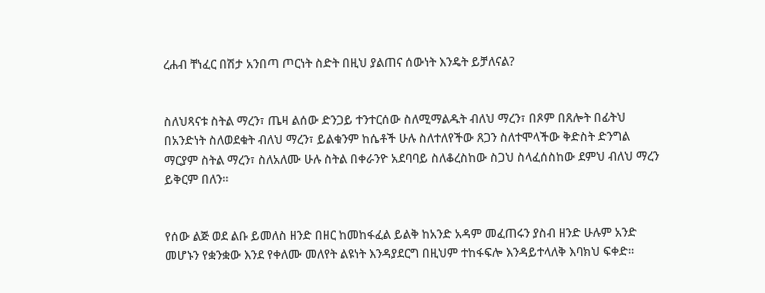ረሐብ ቸነፈር በሽታ አንበጣ ጦርነት ስድት በዚህ ያልጠና ሰውነት እንዴት ይቻለናል?


ስለህጻናቱ ስትል ማረን፣ ጤዛ ልሰው ድንጋይ ተንተርሰው ስለሚማልዱት ብለህ ማረን፣ በጾም በጸሎት በፊትህ በአንድነት ስለወደቁት ብለህ ማረን፣ ይልቁንም ከሴቶች ሁሉ ስለተለየችው ጸጋን ስለተሞላችው ቅድስት ድንግል ማርያም ስትል ማረን፣ ስለአለሙ ሁሉ ስትል በቀራንዮ አደባባይ ስለቆረስከው ስጋህ ስላፈሰስከው ደምህ ብለህ ማረን ይቅርም በለን።


የሰው ልጅ ወደ ልቡ ይመለስ ዘንድ በዘር ከመከፋፈል ይልቅ ከአንድ አዳም መፈጠሩን ያስብ ዘንድ ሁሉም አንድ መሆኑን የቋንቋው እንደ የቀለሙ መለየት ልዩነት እንዳያደርግ በዚህም ተከፋፍሎ እንዳይተላለቅ እባክህ ፍቀድ።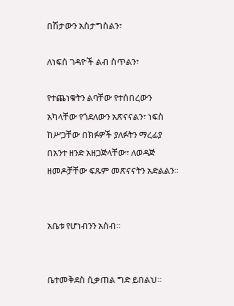በሽታውን አስታግስልን፣

ለነፍሰ ገዳዮች ልብ ስጥልን፣

የተጨነቁትን ልባቸው የተሰበረውን አካላቸው የጎደለውን አጽናናልን፣ ነፍስ ከሥጋቸው በክፉዎች ያለፉትን ማረፊያ በአንተ ዘንድ አዘጋጅላቸው፣ ለወዳጅ ዘመዶቻቸው ፍጹም መጽናናትን አድልልን።


አቤቱ የሆነብንን አስብ።


ቤተመቅደስ ሲቃጠል ግድ ይበልህ።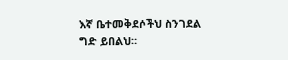እኛ ቤተመቅደሶችህ ስንገደል ግድ ይበልህ።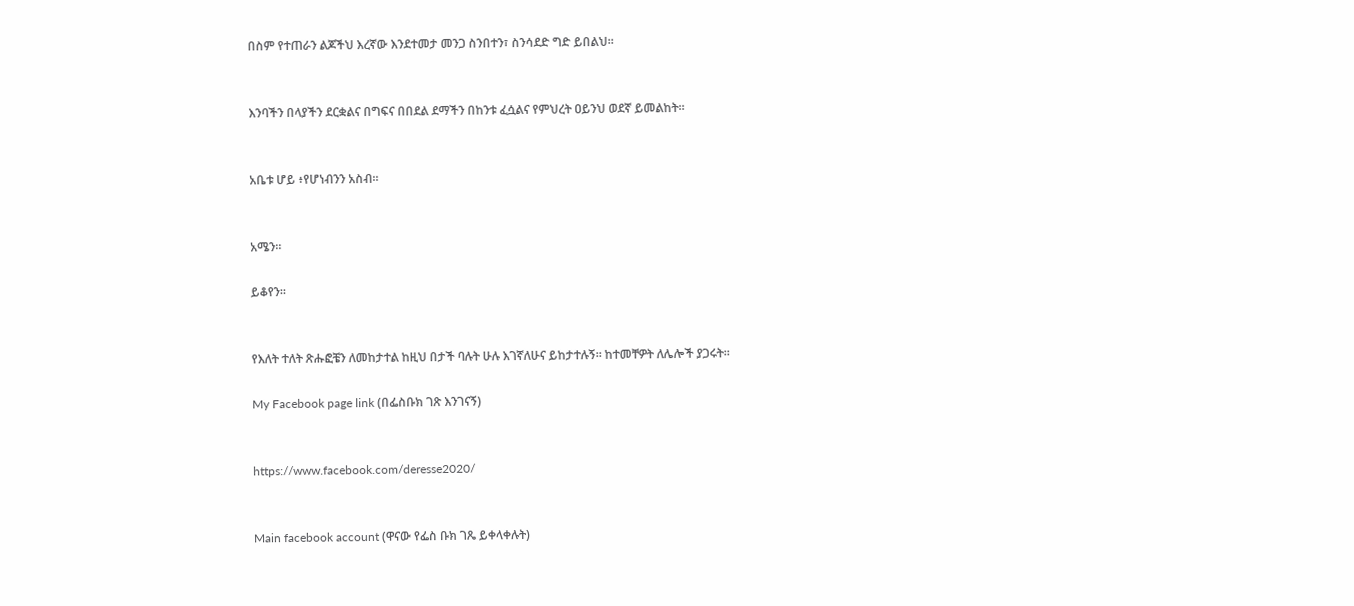በስም የተጠራን ልጆችህ እረኛው እንደተመታ መንጋ ስንበተን፣ ስንሳደድ ግድ ይበልህ።


እንባችን በላያችን ደርቋልና በግፍና በበደል ደማችን በከንቱ ፈሷልና የምህረት ዐይንህ ወደኛ ይመልከት።


አቤቱ ሆይ ፥የሆነብንን አስብ።


አሜን።

ይቆየን።


የእለት ተለት ጽሑፎቼን ለመከታተል ከዚህ በታች ባሉት ሁሉ እገኛለሁና ይከታተሉኝ። ከተመቸዎት ለሌሎች ያጋሩት።

My Facebook page link (በፌስቡክ ገጽ እንገናኝ)


https://www.facebook.com/deresse2020/


Main facebook account (ዋናው የፌስ ቡክ ገጼ ይቀላቀሉት)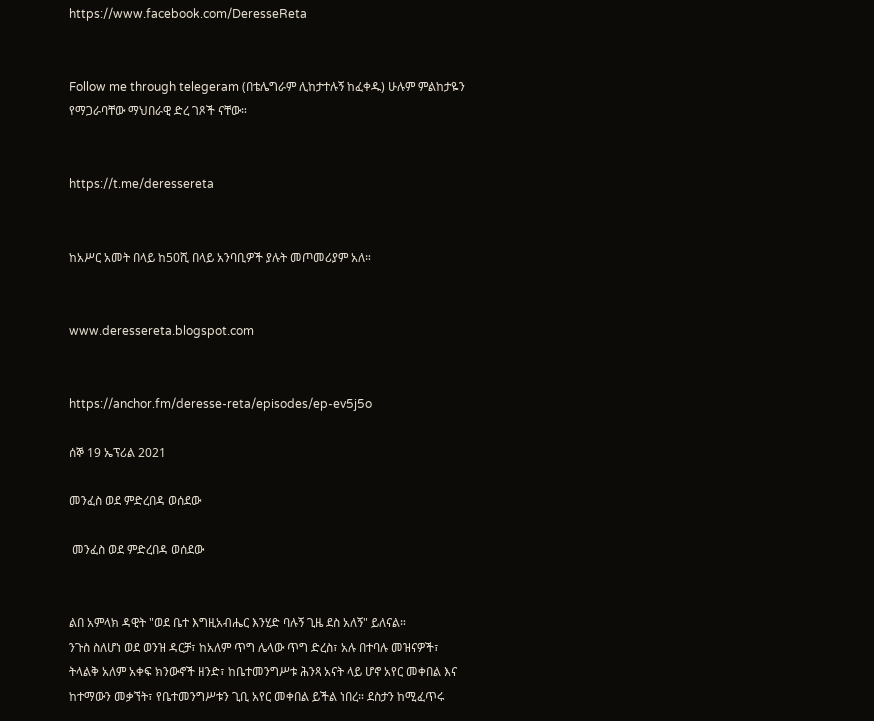https://www.facebook.com/DeresseReta


Follow me through telegeram (በቴሌግራም ሊከታተሉኝ ከፈቀዱ) ሁሉም ምልከታዬን የማጋራባቸው ማህበራዊ ድረ ገጾች ናቸው።


https://t.me/deressereta


ከአሥር አመት በላይ ከ50ሺ በላይ አንባቢዎች ያሉት መጦመሪያም አለ።


www.deressereta.blogspot.com


https://anchor.fm/deresse-reta/episodes/ep-ev5j5o

ሰኞ 19 ኤፕሪል 2021

መንፈስ ወደ ምድረበዳ ወሰደው

 መንፈስ ወደ ምድረበዳ ወሰደው


ልበ አምላክ ዳዊት "ወደ ቤተ እግዚአብሔር እንሂድ ባሉኝ ጊዜ ደስ አለኝ" ይለናል።
ንጉስ ስለሆነ ወደ ወንዝ ዳርቻ፣ ከአለም ጥግ ሌላው ጥግ ድረስ፣ አሉ በተባሉ መዝናዎች፣ ትላልቅ አለም አቀፍ ክንውኖች ዘንድ፣ ከቤተመንግሥቱ ሕንጻ አናት ላይ ሆኖ አየር መቀበል እና ከተማውን መቃኘት፣ የቤተመንግሥቱን ጊቢ አየር መቀበል ይችል ነበረ። ደስታን ከሚፈጥሩ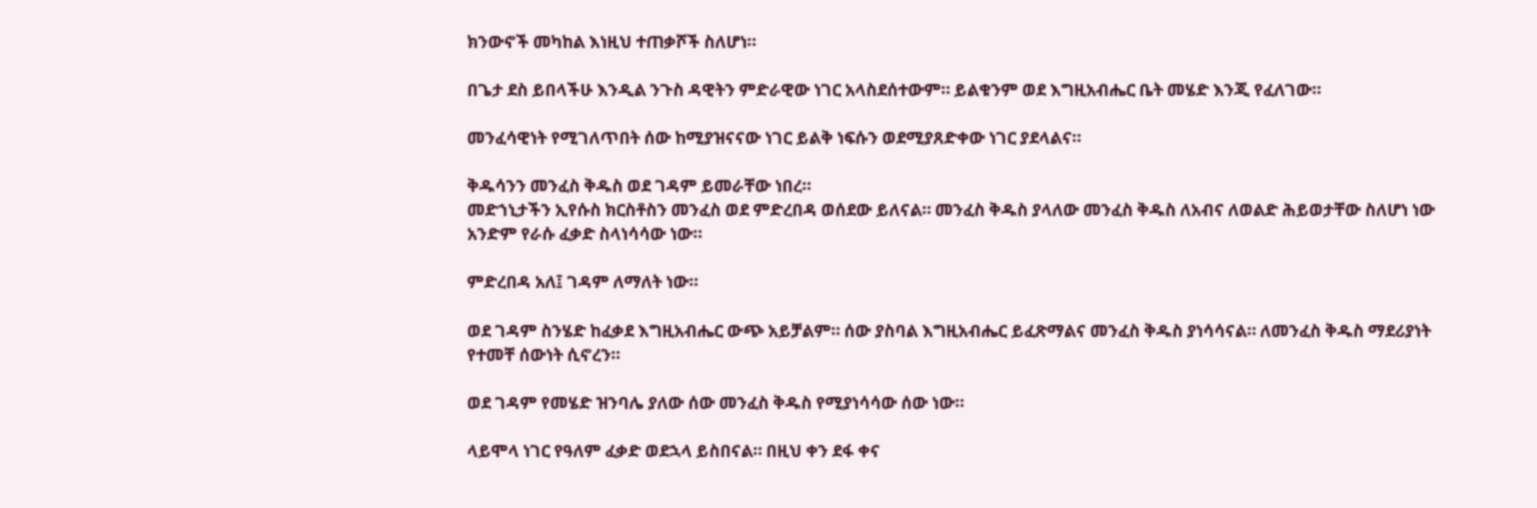ክንውኖች መካከል እነዚህ ተጠቃሾች ስለሆነ።

በጌታ ደስ ይበላችሁ እንዲል ንጉስ ዳዊትን ምድራዊው ነገር አላስደሰተውም። ይልቁንም ወደ እግዚአብሔር ቤት መሄድ እንጂ የፈለገው።

መንፈሳዊነት የሚገለጥበት ሰው ከሚያዝናናው ነገር ይልቅ ነፍሱን ወደሚያጸድቀው ነገር ያደላልና።

ቅዱሳንን መንፈስ ቅዱስ ወደ ገዳም ይመራቸው ነበረ።
መድኀኒታችን ኢየሱስ ክርስቶስን መንፈስ ወደ ምድረበዳ ወሰደው ይለናል። መንፈስ ቅዱስ ያላለው መንፈስ ቅዱስ ለአብና ለወልድ ሕይወታቸው ስለሆነ ነው አንድም የራሱ ፈቃድ ስላነሳሳው ነው።

ምድረበዳ አለ፤ ገዳም ለማለት ነው።

ወደ ገዳም ስንሄድ ከፈቃደ እግዚአብሔር ውጭ አይቻልም። ሰው ያስባል እግዚአብሔር ይፈጽማልና መንፈስ ቅዱስ ያነሳሳናል። ለመንፈስ ቅዱስ ማደሪያነት የተመቸ ሰውነት ሲኖረን።

ወደ ገዳም የመሄድ ዝንባሌ ያለው ሰው መንፈስ ቅዱስ የሚያነሳሳው ሰው ነው።

ላይሞላ ነገር የዓለም ፈቃድ ወደኋላ ይስበናል። በዚህ ቀን ደፋ ቀና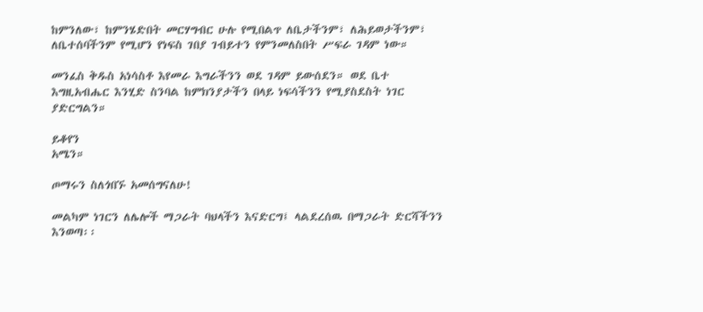ከምንለው፣ ከምንሄድበት መርሃግብር ሁሉ የሚበልጥ ለቤታችንም፣ ለሕይወታችንም፣ ለቤተሰባችንም የሚሆን የነፍስ ገበያ ገብይተን የምንመለስበት ሥፍራ ገዳም ነው።

መንፈስ ቅዱስ አነሳስቶ እየመራ እግራችንን ወደ ገዳም ይውሰደን። ወደ ቤተ እግዚአብሔር እንሂድ ስንባል ከምክንያታችን በላይ ነፍሳችንን የሚያስደስት ነገር ያድርግልን።

ይቆየን
አሜን።

ጦማሩን ስለጎበኙ አመሰግናለሁ!

መልካም ነገርን ለሌሎች ማጋራት ባህላችን እናድርግ፤ ላልደረሰዉ በማጋራት ድርሻችንን እንወጣ፡፡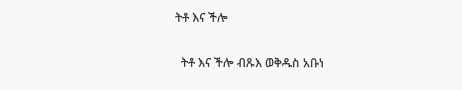ትቶ እና ችሎ

  ትቶ እና ችሎ ብጹእ ወቅዱስ አቡነ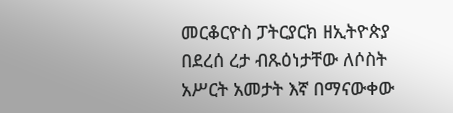መርቆርዮስ ፓትርያርክ ዘኢትዮጵያ በደረሰ ረታ ብጹዕነታቸው ለሶስት አሥርት አመታት እኛ በማናውቀው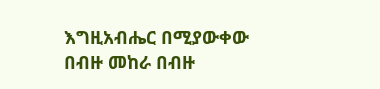እግዚአብሔር በሚያውቀው በብዙ መከራ በብዙ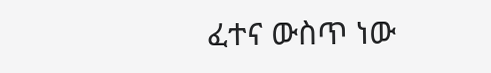ፈተና ውስጥ ነው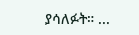ያሳለፉት። ...